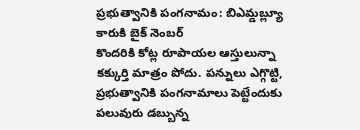ప్రభుత్వానికి పంగనామం: బిఎమ్డబ్ల్యూ కారుకి బైక్ నెంబర్
కొందరికి కోట్ల రూపాయల ఆస్తులున్నా కక్కుర్తి మాత్రం పోదు. పన్నులు ఎగ్గొట్టి, ప్రభుత్వానికి పంగనామాలు పెట్టేందుకు పలువురు డబ్బున్న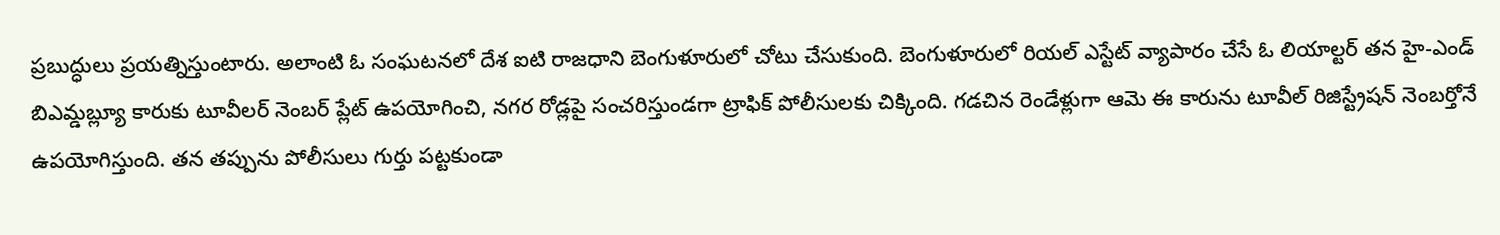ప్రబుద్ధులు ప్రయత్నిస్తుంటారు. అలాంటి ఓ సంఘటనలో దేశ ఐటి రాజధాని బెంగుళూరులో చోటు చేసుకుంది. బెంగుళూరులో రియల్ ఎస్టేట్ వ్యాపారం చేసే ఓ లియాల్టర్ తన హై-ఎండ్ బిఎమ్డబ్ల్యూ కారుకు టూవీలర్ నెంబర్ ప్లేట్ ఉపయోగించి, నగర రోడ్లపై సంచరిస్తుండగా ట్రాఫిక్ పోలీసులకు చిక్కింది. గడచిన రెండేళ్లుగా ఆమె ఈ కారును టూవీల్ రిజిస్ట్రేషన్ నెంబర్తోనే ఉపయోగిస్తుంది. తన తప్పును పోలీసులు గుర్తు పట్టకుండా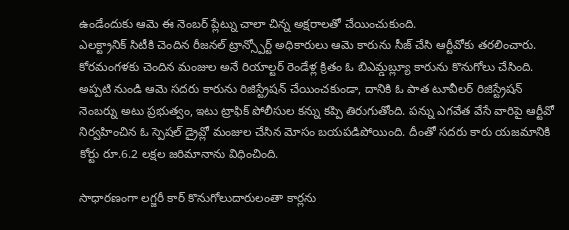ఉండేందుకు ఆమె ఈ నెంబర్ ప్లేట్ను చాలా చిన్న అక్షరాలతో చేయించుకుంది.
ఎలక్ట్రానిక్ సిటీకి చెందిన రీజనల్ ట్రాన్స్పోర్ట్ అధికారులు ఆమె కారును సీజ్ చేసి ఆర్టీవోకు తరలించారు. కోరమంగళకు చెందిన మంజుల అనే రియాల్టర్ రెండేళ్ల క్రితం ఓ బిఎమ్డబ్ల్యూ కారును కొనుగోలు చేసింది. అప్పటి నుండి ఆమె సదరు కారును రిజిస్ట్రేషన్ చేయించకుండా, దానికి ఓ పాత టూవీలర్ రిజిస్ట్రేషన్ నెంబర్ను అటు ప్రభుత్వం, ఇటు ట్రాఫిక్ పోలీసుల కన్ను కప్పి తిరుగుతోంది. పన్ను ఎగవేత వేసే వారిపై ఆర్టీవో నిర్వహించిన ఓ స్పెషల్ డ్రైవ్లో మంజుల చేసిన మోసం బయపడిపోయింది. దీంతో సదరు కారు యజమానికి కోర్టు రూ.6.2 లక్షల జరిమానాను విధించింది.

సాధారణంగా లగ్జరీ కార్ కొనుగోలుదారులంతా కార్లను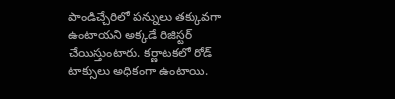పాండిచ్చేరిలో పన్నులు తక్కువగా ఉంటాయని అక్కడే రిజిస్టర్ చేయిస్తుంటారు. కర్ణాటకలో రోడ్ టాక్సులు అధికంగా ఉంటాయి.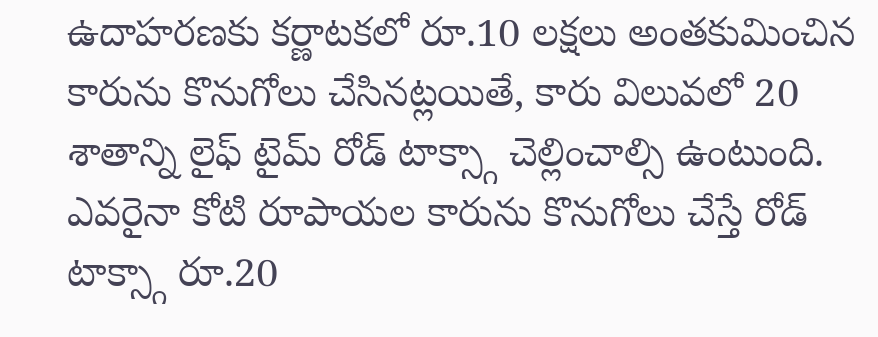ఉదాహరణకు కర్ణాటకలో రూ.10 లక్షలు అంతకుమించిన కారును కొనుగోలు చేసినట్లయితే, కారు విలువలో 20 శాతాన్ని లైఫ్ టైమ్ రోడ్ టాక్స్గా చెల్లించాల్సి ఉంటుంది. ఎవరైనా కోటి రూపాయల కారును కొనుగోలు చేస్తే రోడ్ టాక్స్గా రూ.20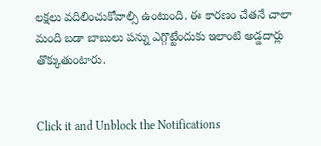లక్షలు వదిలించుకోవాల్సి ఉంటుంది. ఈ కారణం చేతనే చాలా మంది బడా బాబులు పన్ను ఎగ్గొట్టేందుకు ఇలాంటి అడ్డదార్లు తొక్కుతుంటారు.


Click it and Unblock the Notifications